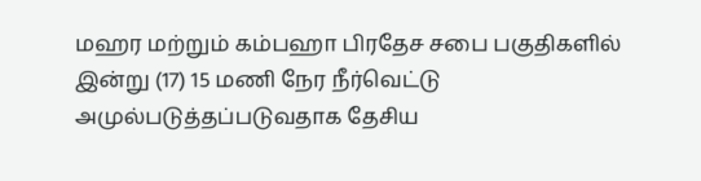மஹர மற்றும் கம்பஹா பிரதேச சபை பகுதிகளில் இன்று (17) 15 மணி நேர நீர்வெட்டு அமுல்படுத்தப்படுவதாக தேசிய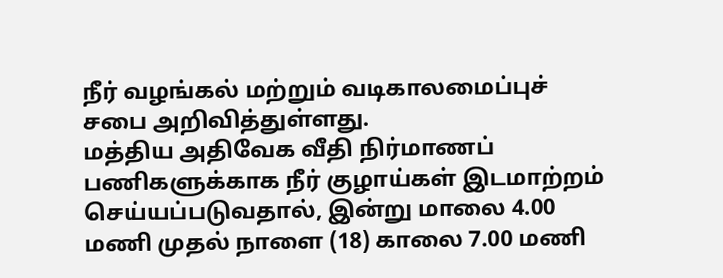நீர் வழங்கல் மற்றும் வடிகாலமைப்புச் சபை அறிவித்துள்ளது.
மத்திய அதிவேக வீதி நிர்மாணப் பணிகளுக்காக நீர் குழாய்கள் இடமாற்றம் செய்யப்படுவதால், இன்று மாலை 4.00 மணி முதல் நாளை (18) காலை 7.00 மணி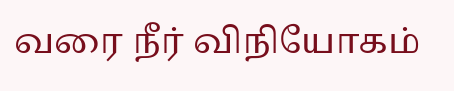வரை நீர் விநியோகம்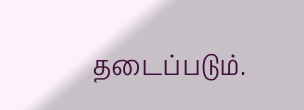தடைப்படும்.